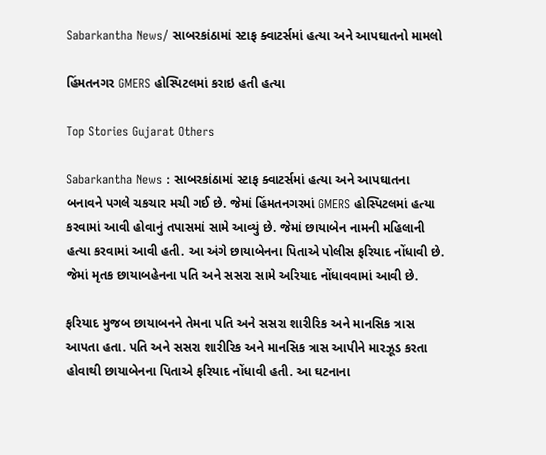Sabarkantha News/ સાબરકાંઠામાં સ્ટાફ ક્વાટર્સમાં હત્યા અને આપઘાતનો મામલો

હિંમતનગર GMERS હોસ્પિટલમાં કરાઇ હતી હત્યા

Top Stories Gujarat Others

Sabarkantha News : સાબરકાંઠામાં સ્ટાફ ક્વાટર્સમાં હત્યા અને આપઘાતના બનાવને પગલે ચકચાર મચી ગઈ છે. જેમાં હિંમતનગરમાં GMERS હોસ્પિટલમાં હત્યા કરવામાં આવી હોવાનું તપાસમાં સામે આવ્યું છે. જેમાં છાયાબેન નામની મહિલાની હત્યા કરવામાં આવી હતી. આ અંગે છાયાબેનના પિતાએ પોલીસ ફરિયાદ નોંધાવી છે. જેમાં મૃતક છાયાબહેનના પતિ અને સસરા સામે અરિયાદ નોંધાવવામાં આવી છે.

ફરિયાદ મુજબ છાયાબનને તેમના પતિ અને સસરા શારીરિક અને માનસિક ત્રાસ આપતા હતા. પતિ અને સસરા શારીરિક અને માનસિક ત્રાસ આપીને મારઝૂડ કરતા હોવાથી છાયાબેનના પિતાએ ફરિયાદ નોંધાવી હતી. આ ઘટનાના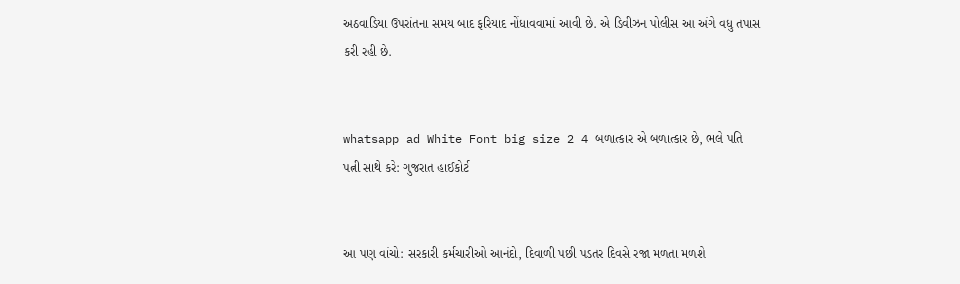અઠવાડિયા ઉપરાંતના સમય બાદ ફરિયાદ નોંધાવવામાં આવી છે. એ ડિવીઝન પોલીસ આ અંગે વધુ તપાસ કરી રહી છે.


whatsapp ad White Font big size 2 4 બળાત્કાર એ બળાત્કાર છે, ભલે પતિ પત્ની સાથે કરે: ગુજરાત હાઈકોર્ટ


આ પણ વાંચો: સરકારી કર્મચારીઓ આનંદો, દિવાળી પછી પડતર દિવસે રજા મળતા મળશે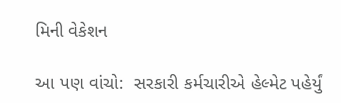મિની વેકેશન

આ પણ વાંચો:  સરકારી કર્મચારીએ હેલ્મેટ પહેર્યું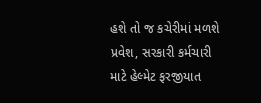હશે તો જ કચેરીમાં મળશે પ્રવેશ, સરકારી કર્મચારી માટે હેલ્મેટ ફરજીયાત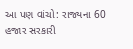આ પણ વાંચો: રાજ્યના 60 હજાર સરકારી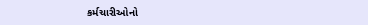કર્મચારીઓનો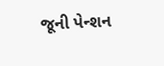જૂની પેન્શન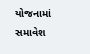યોજનામાં સમાવેશ